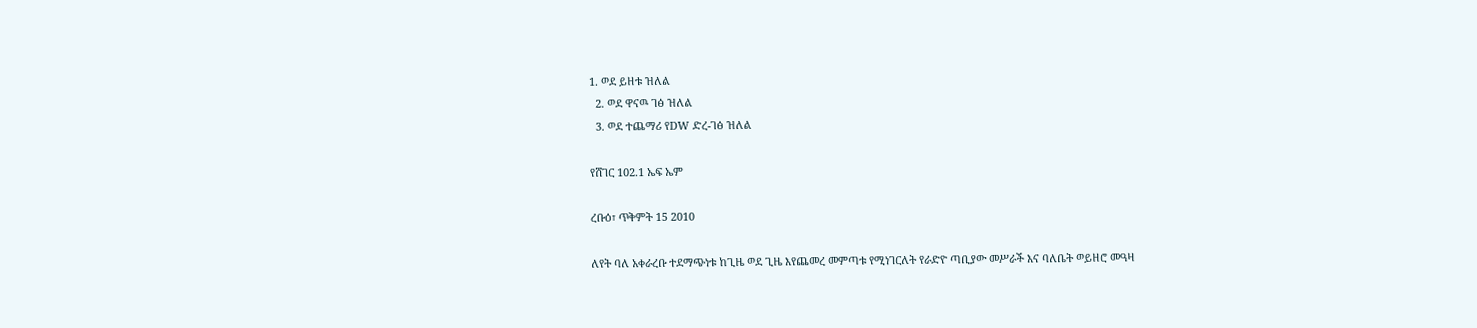1. ወደ ይዘቱ ዝለል
  2. ወደ ዋናዉ ገፅ ዝለል
  3. ወደ ተጨማሪ የDW ድረ-ገፅ ዝለል

የሸገር 102.1 ኤፍ ኤም

ረቡዕ፣ ጥቅምት 15 2010

ለየት ባለ አቀራረቡ ተደማጭነቱ ከጊዜ ወደ ጊዜ እየጨመረ መምጣቱ የሚነገርለት የራድዮ ጣቢያው መሥራች እና ባለቤት ወይዘሮ መዓዛ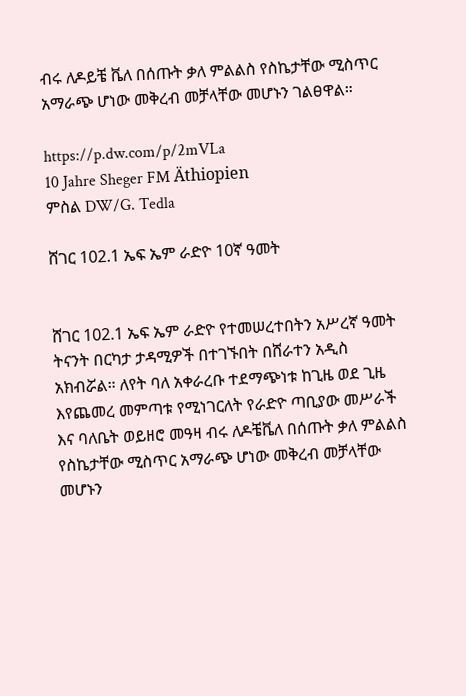ብሩ ለዶይቼ ቬለ በሰጡት ቃለ ምልልስ የስኬታቸው ሚስጥር አማራጭ ሆነው መቅረብ መቻላቸው መሆኑን ገልፀዋል።

https://p.dw.com/p/2mVLa
10 Jahre Sheger FM Äthiopien
ምስል DW/G. Tedla

ሸገር 102.1 ኤፍ ኤም ራድዮ 10ኛ ዓመት


ሸገር 102.1 ኤፍ ኤም ራድዮ የተመሠረተበትን አሥረኛ ዓመት ትናንት በርካታ ታዳሚዎች በተገኙበት በሸራተን አዲስ አክብሯል። ለየት ባለ አቀራረቡ ተደማጭነቱ ከጊዜ ወደ ጊዜ እየጨመረ መምጣቱ የሚነገርለት የራድዮ ጣቢያው መሥራች እና ባለቤት ወይዘሮ መዓዛ ብሩ ለዶቼቬለ በሰጡት ቃለ ምልልስ የስኬታቸው ሚስጥር አማራጭ ሆነው መቅረብ መቻላቸው መሆኑን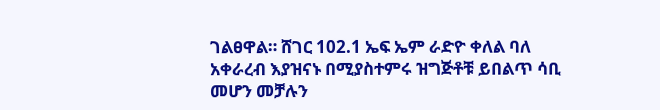ገልፀዋል። ሸገር 102.1 ኤፍ ኤም ራድዮ ቀለል ባለ አቀራረብ እያዝናኑ በሚያስተምሩ ዝግጅቶቹ ይበልጥ ሳቢ መሆን መቻሉን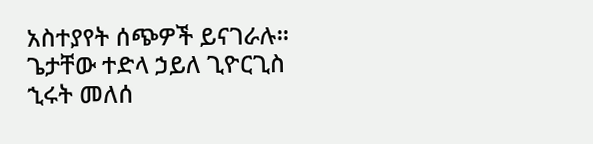አስተያየት ሰጭዎች ይናገራሉ።
ጌታቸው ተድላ ኃይለ ጊዮርጊስ
ኂሩት መለሰ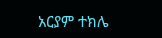አርያም ተክሌ